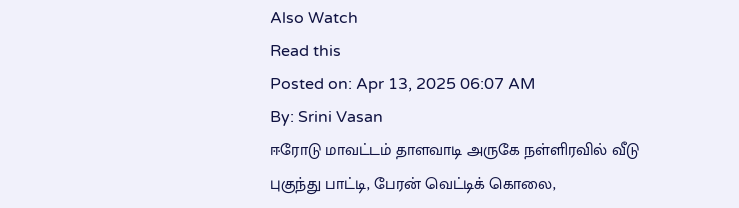Also Watch
Read this
Posted on: Apr 13, 2025 06:07 AM
By: Srini Vasan
ஈரோடு மாவட்டம் தாளவாடி அருகே நள்ளிரவில் வீடு புகுந்து பாட்டி, பேரன் வெட்டிக் கொலை,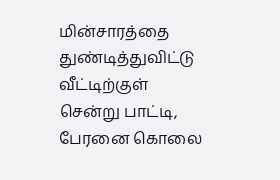மின்சாரத்தை துண்டித்துவிட்டு வீட்டிற்குள் சென்று பாட்டி, பேரனை கொலை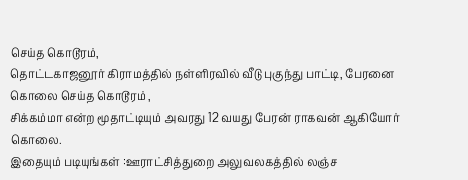செய்த கொடூரம்,
தொட்டகாஜனூர் கிராமத்தில் நள்ளிரவில் வீடு புகுந்து பாட்டி, பேரனை கொலை செய்த கொடூரம் ,
சிக்கம்மா என்ற மூதாட்டியும் அவரது 12 வயது பேரன் ராகவன் ஆகியோர் கொலை.
இதையும் படியுங்கள் :ஊராட்சித்துறை அலுவலகத்தில் லஞ்ச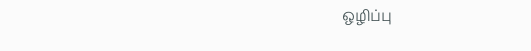ஒழிப்பு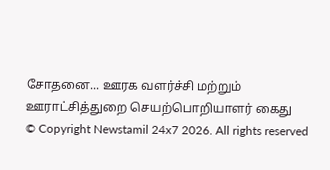சோதனை... ஊரக வளர்ச்சி மற்றும் ஊராட்சித்துறை செயற்பொறியாளர் கைது
© Copyright Newstamil 24x7 2026. All rights reserved